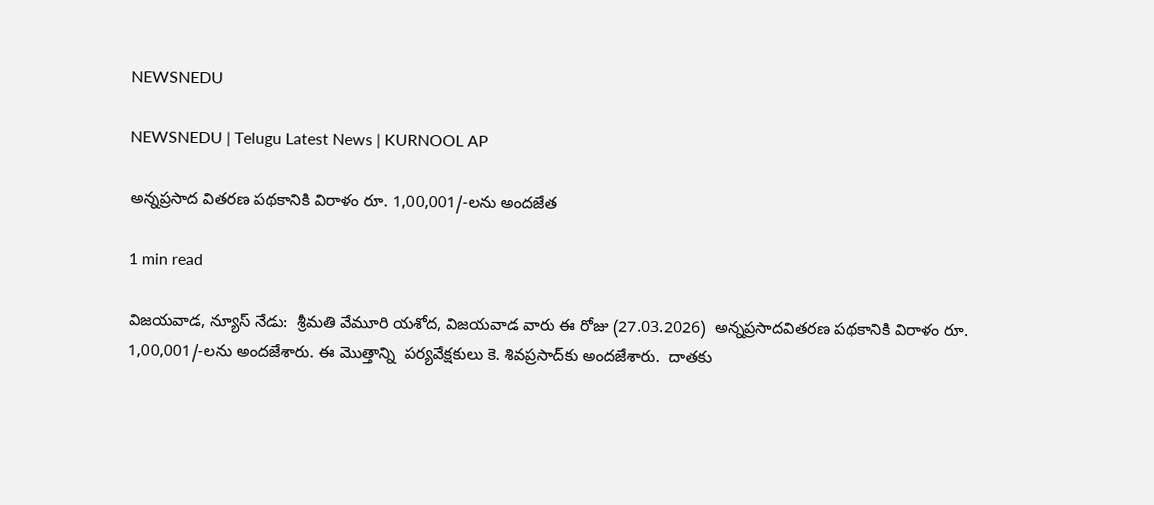NEWSNEDU

NEWSNEDU | Telugu Latest News | KURNOOL AP

అన్నప్రసాద వితరణ పథకానికి విరాళం రూ. 1,00,001/-లను అందజేత

1 min read

విజయవాడ, న్యూస్ నేడు:  శ్రీమతి వేమూరి యశోద, విజయవాడ వారు ఈ రోజు (27.03.2026)  అన్నప్రసాదవితరణ పథకానికి విరాళం రూ. 1,00,001/-లను అందజేశారు. ఈ మొత్తాన్ని  పర్యవేక్షకులు కె. శివప్రసాద్‌కు అందజేశారు.  దాతకు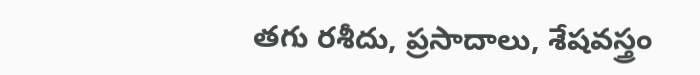తగు రశీదు, ప్రసాదాలు, శేషవస్త్రం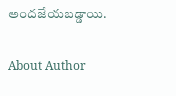అందజేయబడ్డాయి.

About Author